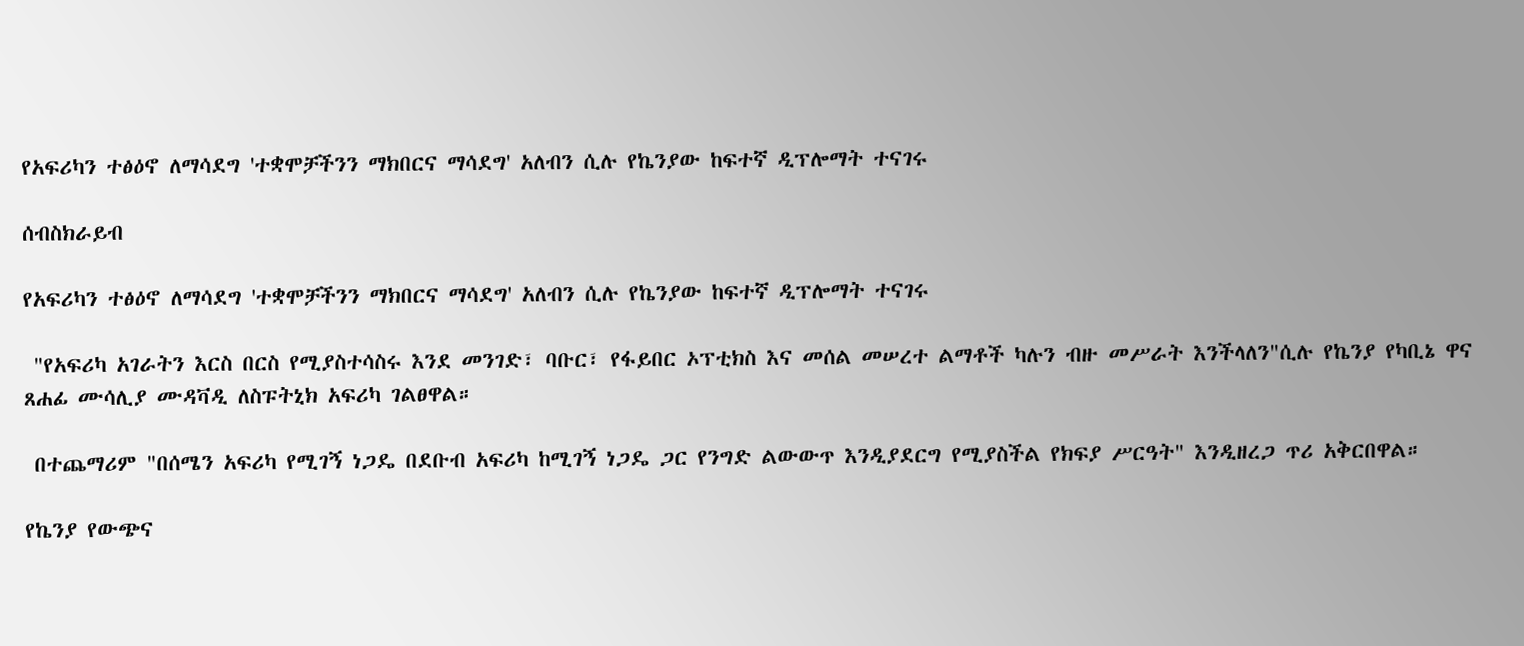የአፍሪካን ተፅዕኖ ለማሳደግ 'ተቋሞቻችንን ማክበርና ማሳደግ' አለብን ሲሉ የኬንያው ከፍተኛ ዲፕሎማት ተናገሩ

ሰብስክራይብ

የአፍሪካን ተፅዕኖ ለማሳደግ 'ተቋሞቻችንን ማክበርና ማሳደግ' አለብን ሲሉ የኬንያው ከፍተኛ ዲፕሎማት ተናገሩ

 "የአፍሪካ አገራትን እርስ በርስ የሚያስተሳስሩ እንደ መንገድ፣ ባቡር፣ የፋይበር ኦፕቲክስ እና መሰል መሠረተ ልማቶች ካሉን ብዙ መሥራት እንችላለን"ሲሉ የኬንያ የካቢኔ ዋና ጸሐፊ ሙሳሊያ ሙዳቫዲ ለስፑትኒክ አፍሪካ ገልፀዋል።

 በተጨማሪም "በሰሜን አፍሪካ የሚገኝ ነጋዴ በደቡብ አፍሪካ ከሚገኝ ነጋዴ ጋር የንግድ ልውውጥ እንዲያደርግ የሚያስችል የክፍያ ሥርዓት" እንዲዘረጋ ጥሪ አቅርበዋል።

የኬንያ የውጭና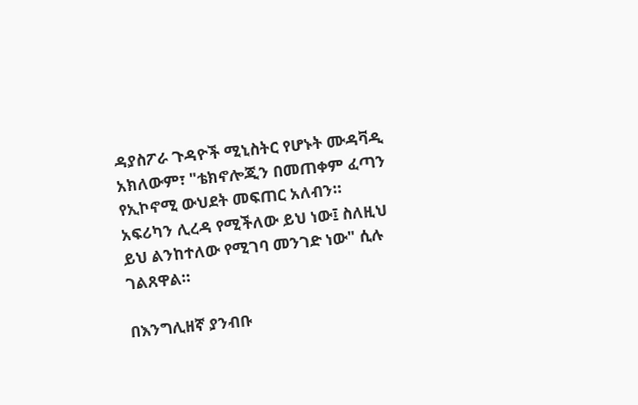ዳያስፖራ ጉዳዮች ሚኒስትር የሆኑት ሙዳቫዲ አክለውም፣ "ቴክኖሎጂን በመጠቀም ፈጣን የኢኮኖሚ ውህደት መፍጠር አለብን። አፍሪካን ሊረዳ የሚችለው ይህ ነው፤ ስለዚህ ይህ ልንከተለው የሚገባ መንገድ ነው" ሲሉ ገልጸዋል።

በእንግሊዘኛ ያንብቡ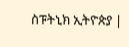ስፑትኒክ ኢትዮጵያ |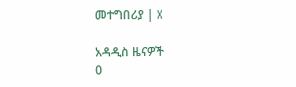መተግበሪያ | X

አዳዲስ ዜናዎች
0